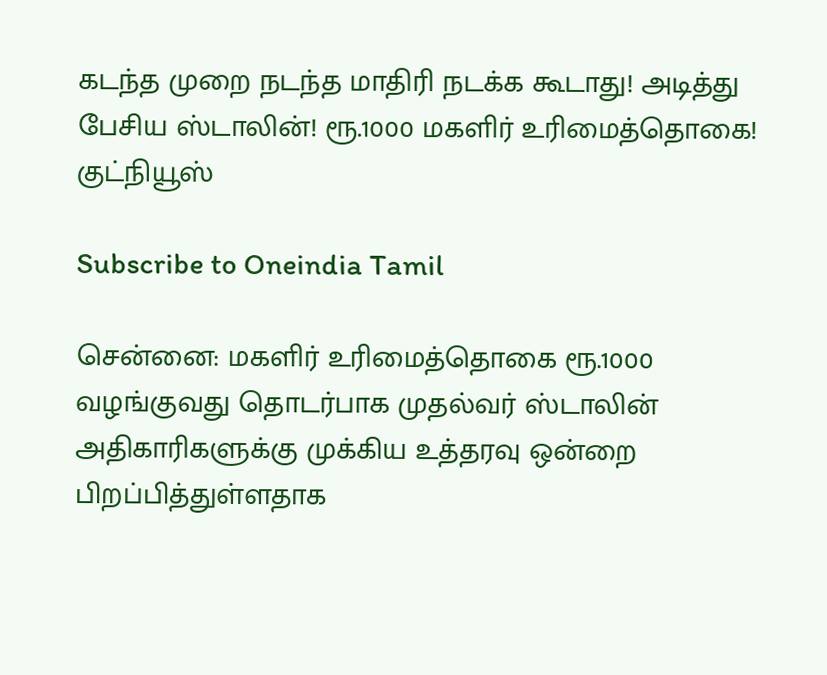கடந்த முறை நடந்த மாதிரி நடக்க கூடாது! அடித்து பேசிய ஸ்டாலின்! ரூ.1000 மகளிர் உரிமைத்தொகை! குட்நியூஸ்

Subscribe to Oneindia Tamil

சென்னை: மகளிர் உரிமைத்தொகை ரூ.1000 வழங்குவது தொடர்பாக முதல்வர் ஸ்டாலின் அதிகாரிகளுக்கு முக்கிய உத்தரவு ஒன்றை பிறப்பித்துள்ளதாக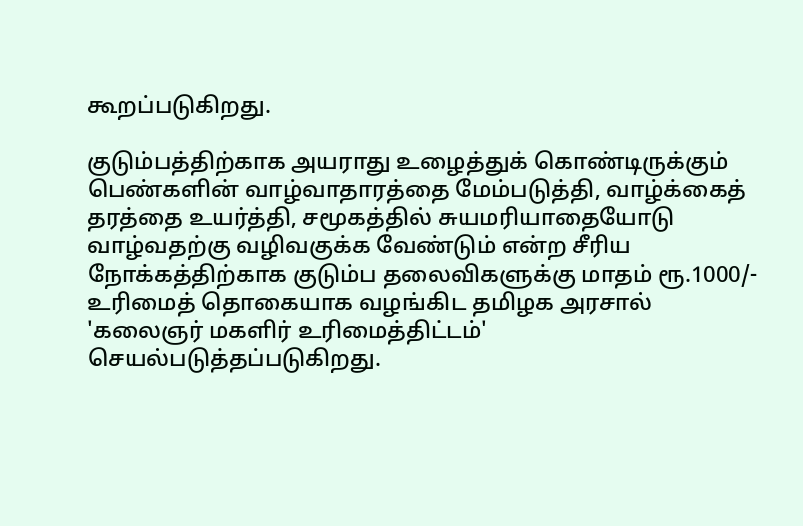கூறப்படுகிறது.

குடும்பத்திற்காக அயராது உழைத்துக் கொண்டிருக்கும் பெண்களின் வாழ்வாதாரத்தை மேம்படுத்தி, வாழ்க்கைத் தரத்தை உயர்த்தி, சமூகத்தில் சுயமரியாதையோடு வாழ்வதற்கு வழிவகுக்க வேண்டும் என்ற சீரிய நோக்கத்திற்காக குடும்ப தலைவிகளுக்கு மாதம் ரூ.1000/- உரிமைத் தொகையாக வழங்கிட தமிழக அரசால் 'கலைஞர் மகளிர் உரிமைத்திட்டம்' செயல்படுத்தப்படுகிறது.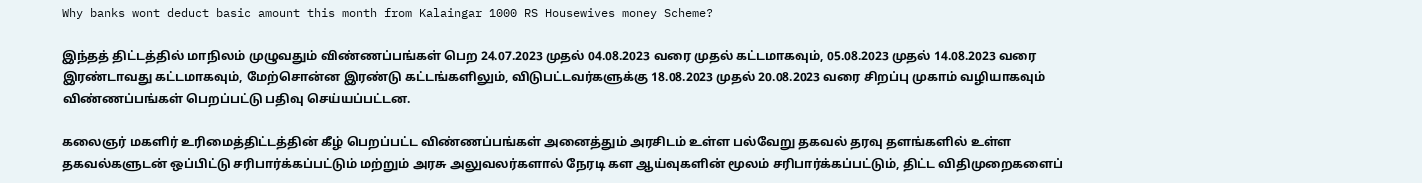Why banks wont deduct basic amount this month from Kalaingar 1000 RS Housewives money Scheme?

இந்தத் திட்டத்தில் மாநிலம் முழுவதும் விண்ணப்பங்கள் பெற 24.07.2023 முதல் 04.08.2023 வரை முதல் கட்டமாகவும், 05.08.2023 முதல் 14.08.2023 வரை இரண்டாவது கட்டமாகவும், மேற்சொன்ன இரண்டு கட்டங்களிலும், விடுபட்டவர்களுக்கு 18.08.2023 முதல் 20.08.2023 வரை சிறப்பு முகாம் வழியாகவும் விண்ணப்பங்கள் பெறப்பட்டு பதிவு செய்யப்பட்டன.

கலைஞர் மகளிர் உரிமைத்திட்டத்தின் கீழ் பெறப்பட்ட விண்ணப்பங்கள் அனைத்தும் அரசிடம் உள்ள பல்வேறு தகவல் தரவு தளங்களில் உள்ள தகவல்களுடன் ஒப்பிட்டு சரிபார்க்கப்பட்டும் மற்றும் அரசு அலுவலர்களால் நேரடி கள ஆய்வுகளின் மூலம் சரிபார்க்கப்பட்டும், திட்ட விதிமுறைகளைப்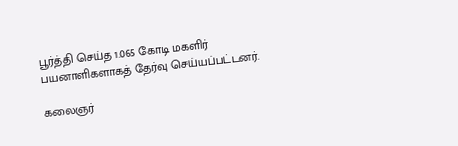பூர்த்தி செய்த 1.065 கோடி மகளிர் பயனாளிகளாகத் தேர்வு செய்யப்பட்டனர்.

கலைஞர்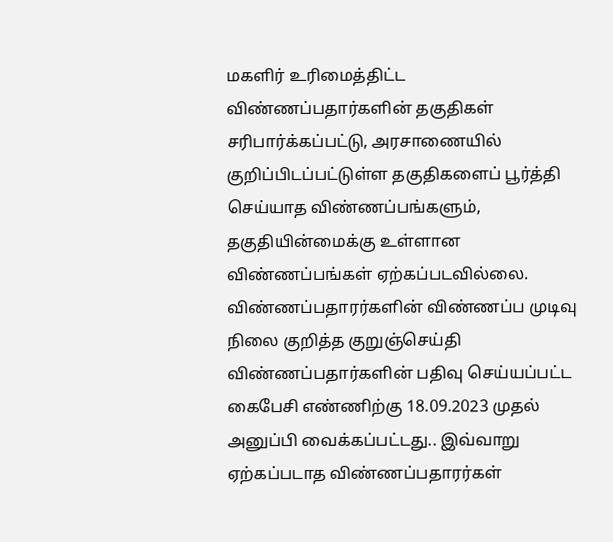மகளிர் உரிமைத்திட்ட விண்ணப்பதார்களின் தகுதிகள் சரிபார்க்கப்பட்டு, அரசாணையில் குறிப்பிடப்பட்டுள்ள தகுதிகளைப் பூர்த்தி செய்யாத விண்ணப்பங்களும், தகுதியின்மைக்கு உள்ளான விண்ணப்பங்கள் ஏற்கப்படவில்லை. விண்ணப்பதாரர்களின் விண்ணப்ப முடிவு நிலை குறித்த குறுஞ்செய்தி விண்ணப்பதார்களின் பதிவு செய்யப்பட்ட கைபேசி எண்ணிற்கு 18.09.2023 முதல் அனுப்பி வைக்கப்பட்டது.. இவ்வாறு ஏற்கப்படாத விண்ணப்பதாரர்கள்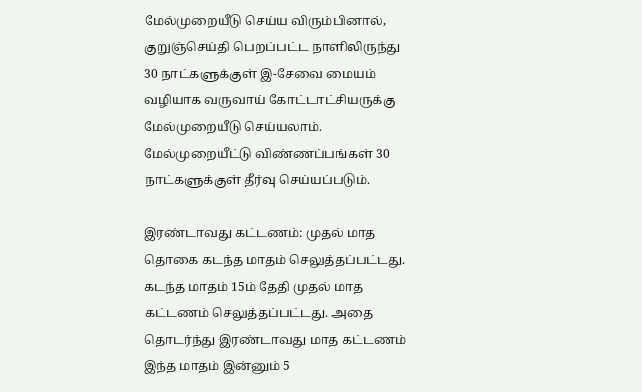மேல்முறையீடு செய்ய விரும்பினால், குறுஞ்செய்தி பெறப்பட்ட நாளிலிருந்து 30 நாட்களுக்குள் இ-சேவை மையம் வழியாக வருவாய் கோட்டாட்சியருக்கு மேல்முறையீடு செய்யலாம். மேல்முறையீட்டு விண்ணப்பங்கள் 30 நாட்களுக்குள் தீர்வு செய்யப்படும்.

இரண்டாவது கட்டணம்: முதல் மாத தொகை கடந்த மாதம் செலுத்தப்பட்டது. கடந்த மாதம் 15ம் தேதி முதல் மாத கட்டணம் செலுத்தப்பட்டது. அதை தொடர்ந்து இரண்டாவது மாத கட்டணம் இந்த மாதம் இன்னும் 5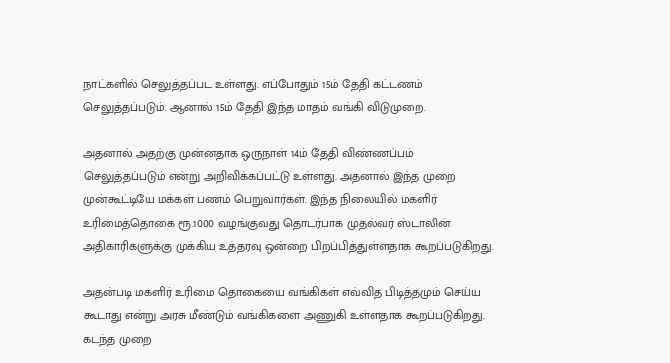நாட்களில் செலுத்தப்பட உள்ளது. எப்போதும் 15ம் தேதி கட்டணம் செலுத்தப்படும். ஆனால் 15ம் தேதி இந்த மாதம் வங்கி விடுமுறை.

அதனால் அதற்கு முன்னதாக ஒருநாள் 14ம் தேதி விண்ணப்பம் செலுத்தப்படும் என்று அறிவிக்கப்பட்டு உள்ளது. அதனால் இந்த முறை முன்கூட்டியே மக்கள் பணம் பெறுவார்கள். இந்த நிலையில் மகளிர் உரிமைத்தொகை ரூ.1000 வழங்குவது தொடர்பாக முதல்வர் ஸ்டாலின் அதிகாரிகளுக்கு முக்கிய உத்தரவு ஒன்றை பிறப்பித்துள்ளதாக கூறப்படுகிறது.

அதன்படி மகளிர் உரிமை தொகையை வங்கிகள் எவ்வித பிடித்தமும் செய்ய கூடாது என்று அரசு மீண்டும் வங்கிகளை அணுகி உள்ளதாக கூறப்படுகிறது. கடந்த முறை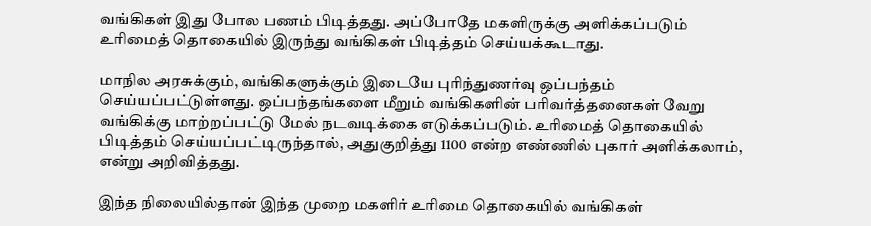வங்கிகள் இது போல பணம் பிடித்தது. அப்போதே மகளிருக்கு அளிக்கப்படும் உரிமைத் தொகையில் இருந்து வங்கிகள் பிடித்தம் செய்யக்கூடாது.

மாநில அரசுக்கும், வங்கிகளுக்கும் இடையே புரிந்துணர்வு ஒப்பந்தம் செய்யப்பட்டுள்ளது. ஒப்பந்தங்களை மீறும் வங்கிகளின் பரிவர்த்தனைகள் வேறு வங்கிக்கு மாற்றப்பட்டு மேல் நடவடிக்கை எடுக்கப்படும். உரிமைத் தொகையில் பிடித்தம் செய்யப்பட்டிருந்தால், அதுகுறித்து 1100 என்ற எண்ணில் புகார் அளிக்கலாம், என்று அறிவித்தது.

இந்த நிலையில்தான் இந்த முறை மகளிர் உரிமை தொகையில் வங்கிகள்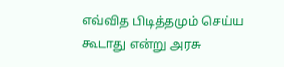எவ்வித பிடித்தமும் செய்ய கூடாது என்று அரசு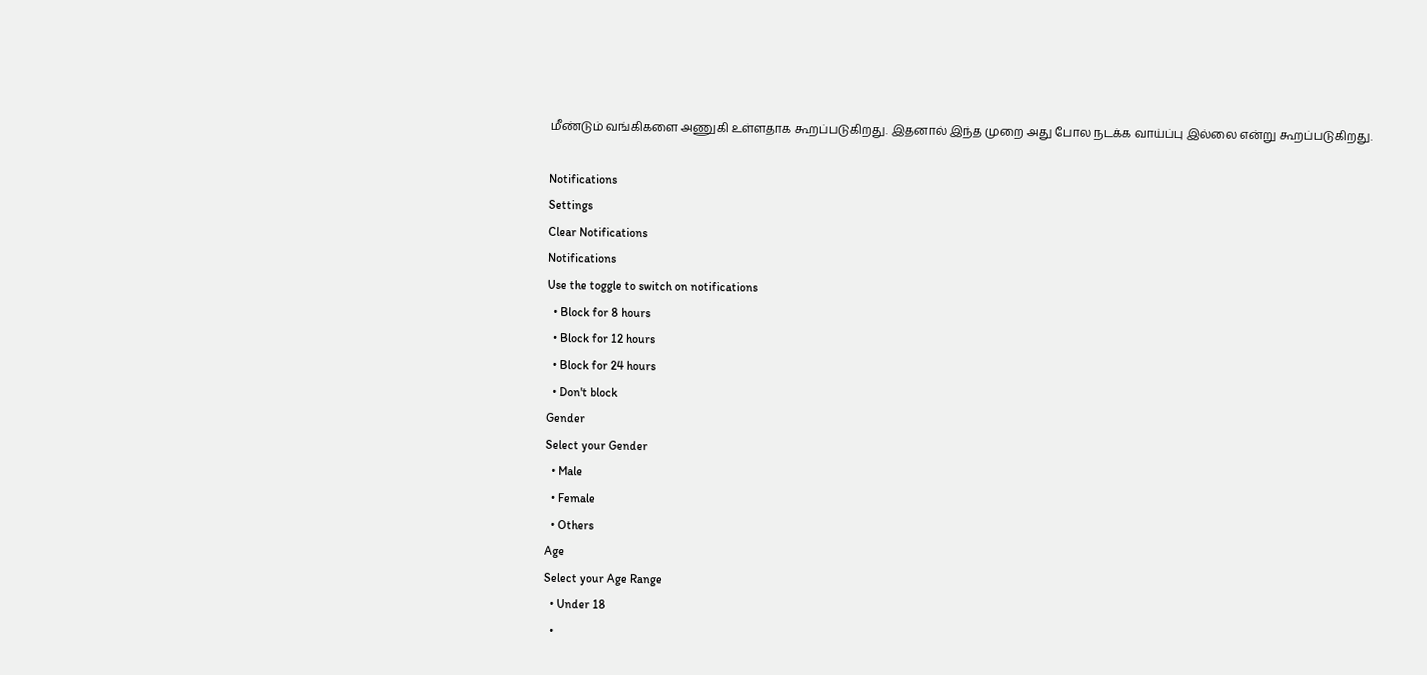மீண்டும் வங்கிகளை அணுகி உள்ளதாக கூறப்படுகிறது. இதனால் இந்த முறை அது போல நடக்க வாய்ப்பு இல்லை என்று கூறப்படுகிறது.

Notifications
Settings
Clear Notifications
Notifications
Use the toggle to switch on notifications
  • Block for 8 hours
  • Block for 12 hours
  • Block for 24 hours
  • Don't block
Gender
Select your Gender
  • Male
  • Female
  • Others
Age
Select your Age Range
  • Under 18
  •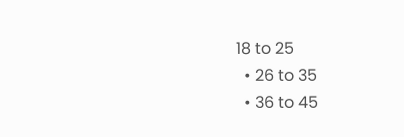18 to 25
  • 26 to 35
  • 36 to 45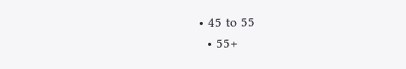• 45 to 55
  • 55+